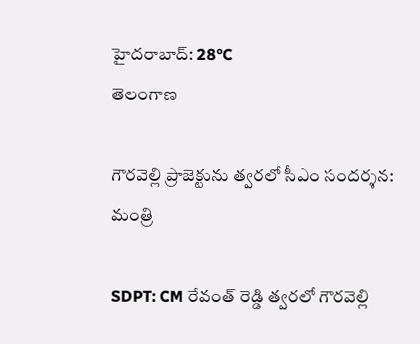హైదరాబాద్: 28°C
తెలంగాణ

గౌరవెల్లి ప్రాజెక్టును త్వరలో సీఎం సందర్శన: మంత్రి

SDPT: CM రేవంత్ రెడ్డి త్వరలో గౌరవెల్లి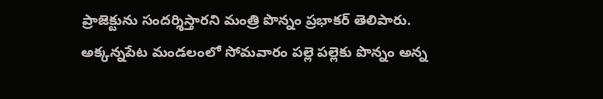ప్రాజెక్టును సందర్శిస్తారని మంత్రి పొన్నం ప్రభాకర్ తెలిపారు. అక్కన్నపేట మండలంలో సోమవారం పల్లె పల్లెకు పొన్నం అన్న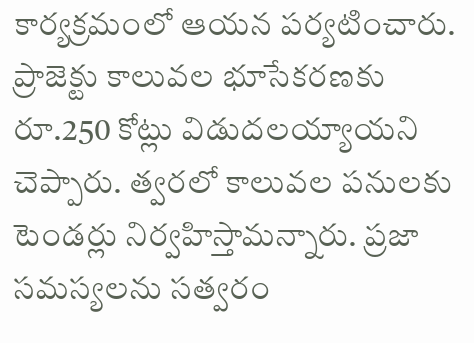కార్యక్రమంలో ఆయన పర్యటించారు. ప్రాజెక్టు కాలువల భూసేకరణకు రూ.250 కోట్లు విడుదలయ్యాయని చెప్పారు. త్వరలో కాలువల పనులకు టెండర్లు నిర్వహిస్తామన్నారు. ప్రజా సమస్యలను సత్వరం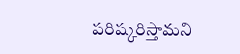పరిష్కరిస్తామని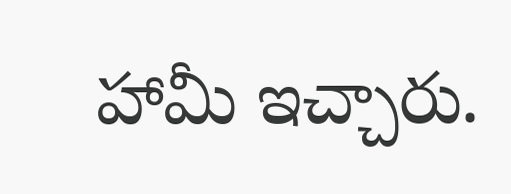హామీ ఇచ్చారు.